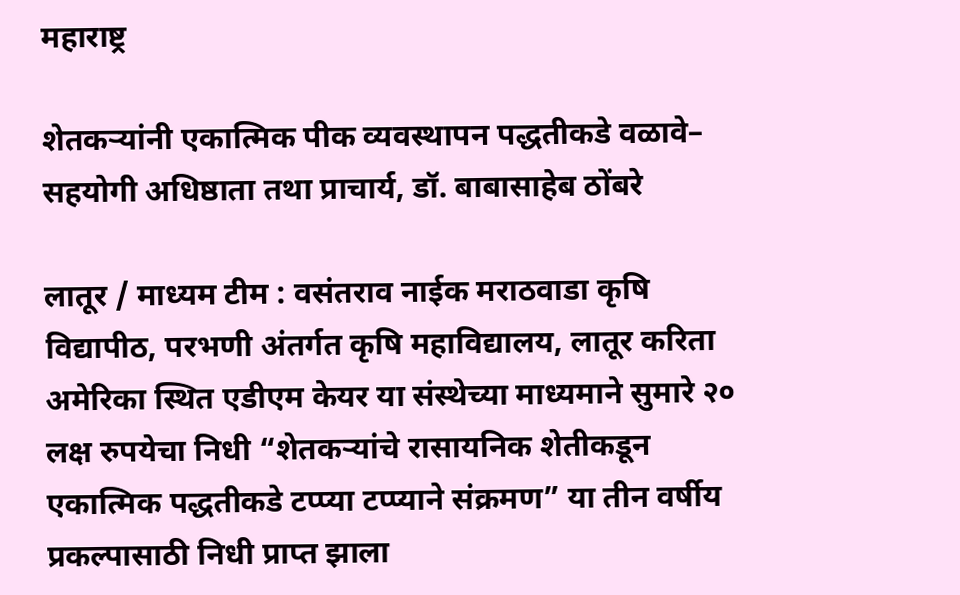महाराष्ट्र

शेतकऱ्यांनी एकात्मिक पीक व्यवस्थापन पद्धतीकडे वळावे– सहयोगी अधिष्ठाता तथा प्राचार्य, डॉ. बाबासाहेब ठोंबरे

लातूर / माध्यम टीम : वसंतराव नाईक मराठवाडा कृषि विद्यापीठ, परभणी अंतर्गत कृषि महाविद्यालय, लातूर करिता अमेरिका स्थित एडीएम केयर या संस्थेच्या माध्यमाने सुमारे २० लक्ष रुपयेचा निधी “शेतकऱ्यांचे रासायनिक शेतीकडून एकात्मिक पद्धतीकडे टप्प्या टप्प्याने संक्रमण” या तीन वर्षीय प्रकल्पासाठी निधी प्राप्त झाला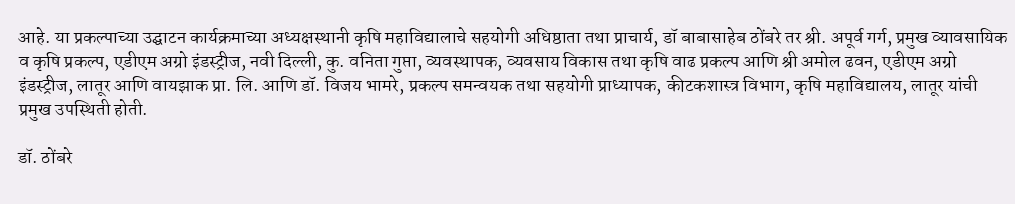आहे. या प्रकल्पाच्या उद्घाटन कार्यक्रमाच्या अध्यक्षस्थानी कृषि महाविद्यालाचे सहयोगी अधिष्ठाता तथा प्राचार्य, डॉ बाबासाहेब ठोंबरे तर श्री. अपूर्व गर्ग, प्रमुख व्यावसायिक व कृषि प्रकल्प, एडीएम अग्रो इंडस्ट्रीज, नवी दिल्ली, कु. वनिता गुप्ता, व्यवस्थापक, व्यवसाय विकास तथा कृषि वाढ प्रकल्प आणि श्री अमोल ढवन, एडीएम अग्रो इंडस्ट्रीज, लातूर आणि वायझाक प्रा. लि. आणि डॉ. विजय भामरे, प्रकल्प समन्वयक तथा सहयोगी प्राध्यापक, कीटकशास्त्र विभाग, कृषि महाविद्यालय, लातूर यांची प्रमुख उपस्थिती होती.

डॉ. ठोंबरे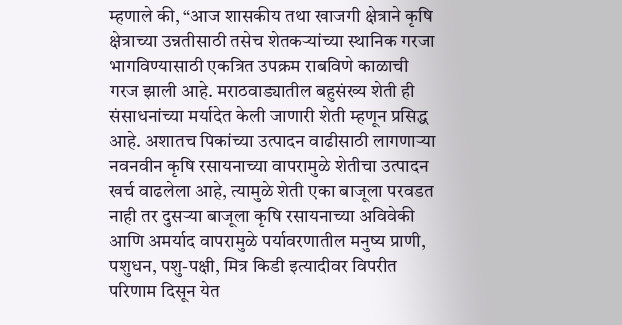म्हणाले की, “आज शासकीय तथा खाजगी क्षेत्राने कृषि क्षेत्राच्या उन्नतीसाठी तसेच शेतकऱ्यांच्या स्थानिक गरजा भागविण्यासाठी एकत्रित उपक्रम राबविणे काळाची गरज झाली आहे. मराठवाड्यातील बहुसंख्य शेती ही संसाधनांच्या मर्यादेत केली जाणारी शेती म्हणून प्रसिद्ध आहे. अशातच पिकांच्या उत्पादन वाढीसाठी लागणाऱ्या नवनवीन कृषि रसायनाच्या वापरामुळे शेतीचा उत्पादन खर्च वाढलेला आहे, त्यामुळे शेती एका बाजूला परवडत नाही तर दुसऱ्या बाजूला कृषि रसायनाच्या अविवेकी आणि अमर्याद वापरामुळे पर्यावरणातील मनुष्य प्राणी, पशुधन, पशु-पक्षी, मित्र किडी इत्यादीवर विपरीत परिणाम दिसून येत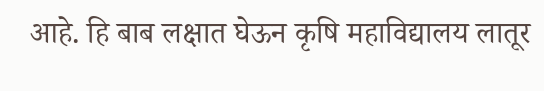आहे. हि बाब लक्षात घेऊन कृषि महाविद्यालय लातूर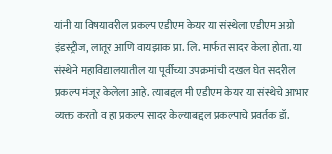यांनी या विषयावरील प्रकल्प एडीएम केयर या संस्थेला एडीएम अग्रो इंडस्ट्रीज, लातूर आणि वायझाक प्रा. लि. मार्फत सादर केला होता. या संस्थेने महाविद्यालयातील या पूर्वीच्या उपक्रमांची दखल घेत सदरील प्रकल्प मंजूर केलेला आहे. त्याबद्दल मी एडीएम केयर या संस्थेचे आभार व्यक्त करतो व हा प्रकल्प सादर केल्याबद्दल प्रकल्पाचे प्रवर्तक डॉ.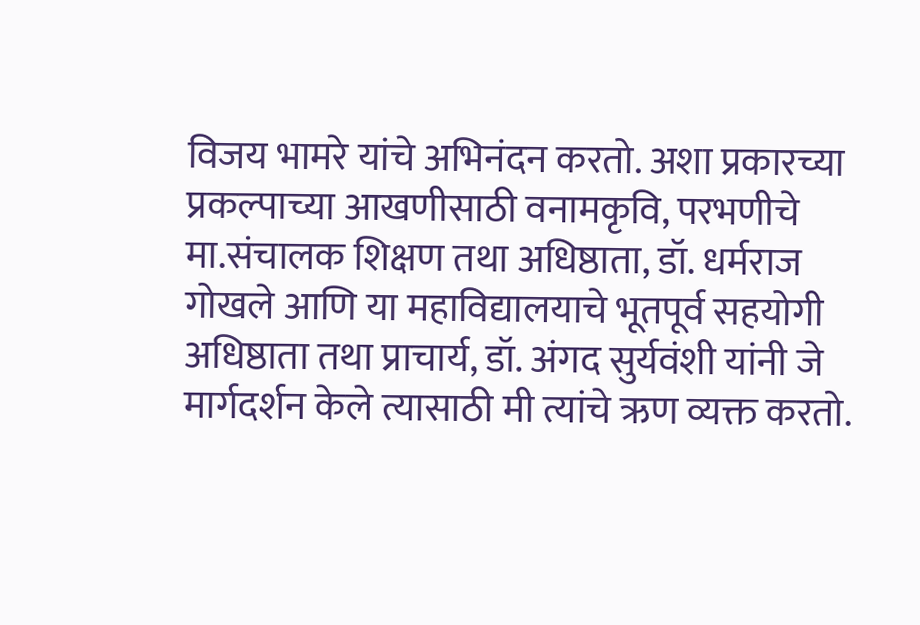विजय भामरे यांचे अभिनंदन करतो. अशा प्रकारच्या प्रकल्पाच्या आखणीसाठी वनामकृवि, परभणीचे मा.संचालक शिक्षण तथा अधिष्ठाता, डॉ. धर्मराज गोखले आणि या महाविद्यालयाचे भूतपूर्व सहयोगी अधिष्ठाता तथा प्राचार्य, डॉ. अंगद सुर्यवंशी यांनी जे मार्गदर्शन केले त्यासाठी मी त्यांचे ऋण व्यक्त करतो.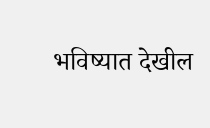भविष्यात देखील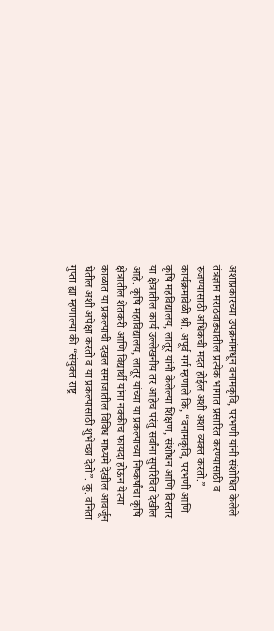अशाप्रकारच्या उपक्रमांमधून वनामकृवि, परभणी यांनी संशोधित केलेले तंत्रज्ञान मराठवाड्यातील प्रत्येक भागात प्रसारित करण्यासाठी व रुजण्यासाठी अधिकची मदत होईल अशी अशा व्यक्त करतो.” कार्यक्रमावेळी श्री. अपूर्व गर्ग म्हणाले कि, “वनामकृवि, परभणी आणि कृषि महविद्यालय, लातूर यांनी केलेल्या शिक्षण, संशोधन आणि विस्तार या क्षेत्रातील कार्य उल्लेखनीय तर आहेच परंतु सर्वांना सुपरिचित देखील आहे. कृषि महाविद्यालय, लातूर यांच्या या प्रकल्पाच्या निष्कर्षांचा कृषि क्षेत्रातील शेतकरी आणि विद्यार्थी यांना नक्कीच फायदा होऊन येत्या काळात या प्रकल्पाची दखल समाजातील विविध माध्यमे देखील आवर्जून घेतील अशी अपेक्षा करतो व या प्रकल्पासाठी शुभेच्छा देतो”. कु. वनिता गुप्ता ह्या म्हणाल्या की “संयुक्त राष्ट्र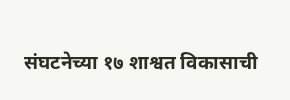संघटनेच्या १७ शाश्वत विकासाची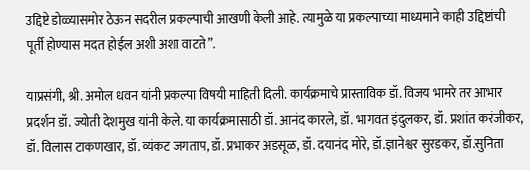उद्दिष्टे डोळ्यासमोर ठेऊन सदरील प्रकल्पाची आखणी केली आहे. त्यामुळे या प्रकल्पाच्या माध्यमाने काही उद्दिष्टांची पूर्ती होण्यास मदत होईल अशी अशा वाटते”.

याप्रसंगी, श्री. अमोल धवन यांनी प्रकल्पा विषयी माहिती दिली. कार्यक्रमाचे प्रास्ताविक डॉ. विजय भामरे तर आभार प्रदर्शन डॉ. ज्योती देशमुख यांनी केले. या कार्यक्रमासाठी डॉ. आनंद कारले, डॉ. भागवत इंदुलकर, डॉ. प्रशांत करंजीकर, डॉ. विलास टाकणखार, डॉ. व्यंकट जगताप, डॉ. प्रभाकर अडसूळ, डॉ. दयानंद मोरे, डॉ.ज्ञानेश्वर सुरडकर, डॉ.सुनिता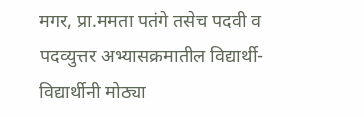मगर, प्रा.ममता पतंगे तसेच पदवी व पदव्युत्तर अभ्यासक्रमातील विद्यार्थी-विद्यार्थीनी मोठ्या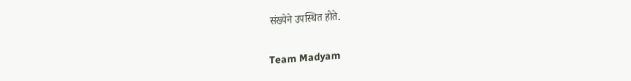संख्येने उपस्थित होते.

Team Madyam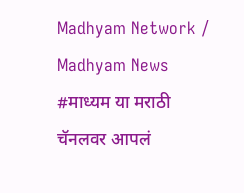Madhyam Network / Madhyam News #माध्यम या मराठी चॅनलवर आपलं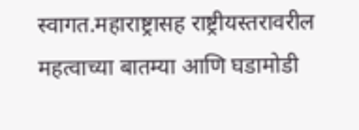स्वागत.महाराष्ट्रासह राष्ट्रीयस्तरावरील महत्वाच्या बातम्या आणि घडामोडी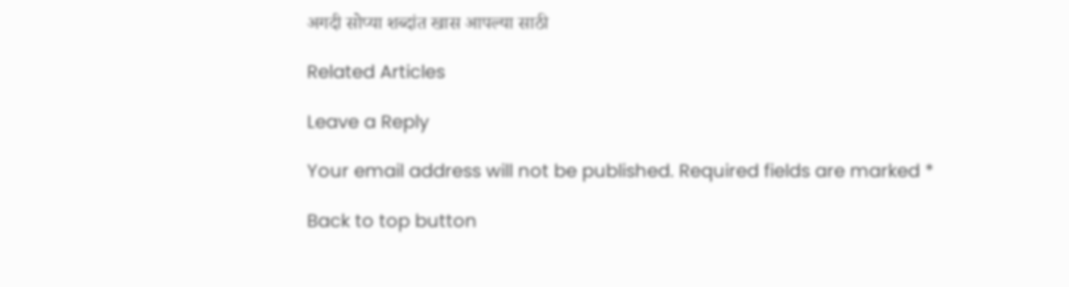अगदी सोप्या शब्दांत खास आपल्या साठी

Related Articles

Leave a Reply

Your email address will not be published. Required fields are marked *

Back to top button